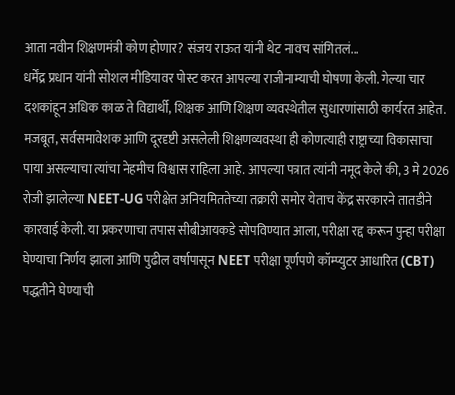आता नवीन शिक्षणमंत्री कोण होणार? संजय राऊत यांनी थेट नावच सांगितलं...
धर्मेंद्र प्रधान यांनी सोशल मीडियावर पोस्ट करत आपल्या राजीनाम्याची घोषणा केली. गेल्या चार दशकांहून अधिक काळ ते विद्यार्थी, शिक्षक आणि शिक्षण व्यवस्थेतील सुधारणांसाठी कार्यरत आहेत. मजबूत, सर्वसमावेशक आणि दूरदृष्टी असलेली शिक्षणव्यवस्था ही कोणत्याही राष्ट्राच्या विकासाचा पाया असल्याचा त्यांचा नेहमीच विश्वास राहिला आहे. आपल्या पत्रात त्यांनी नमूद केले की, 3 मे 2026 रोजी झालेल्या NEET-UG परीक्षेत अनियमिततेच्या तक्रारी समोर येताच केंद्र सरकारने तातडीने कारवाई केली. या प्रकरणाचा तपास सीबीआयकडे सोपविण्यात आला, परीक्षा रद्द करून पुन्हा परीक्षा घेण्याचा निर्णय झाला आणि पुढील वर्षापासून NEET परीक्षा पूर्णपणे कॉम्प्युटर आधारित (CBT) पद्धतीने घेण्याची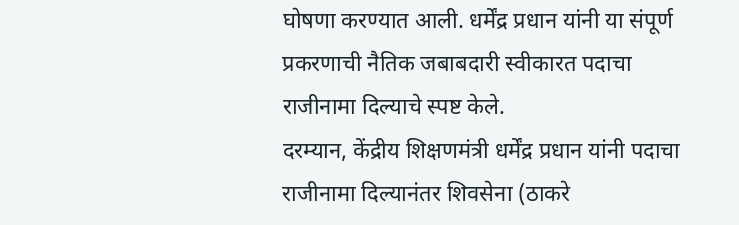घोषणा करण्यात आली. धर्मेंद्र प्रधान यांनी या संपूर्ण प्रकरणाची नैतिक जबाबदारी स्वीकारत पदाचा राजीनामा दिल्याचे स्पष्ट केले.
दरम्यान, केंद्रीय शिक्षणमंत्री धर्मेंद्र प्रधान यांनी पदाचा राजीनामा दिल्यानंतर शिवसेना (ठाकरे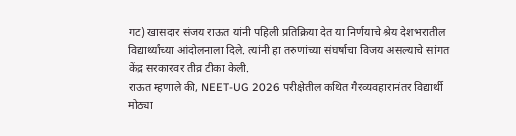गट) खासदार संजय राऊत यांनी पहिली प्रतिक्रिया देत या निर्णयाचे श्रेय देशभरातील विद्यार्थ्यांच्या आंदोलनाला दिले. त्यांनी हा तरुणांच्या संघर्षाचा विजय असल्याचे सांगत केंद्र सरकारवर तीव्र टीका केली.
राऊत म्हणाले की, NEET-UG 2026 परीक्षेतील कथित गैरव्यवहारानंतर विद्यार्थी मोठ्या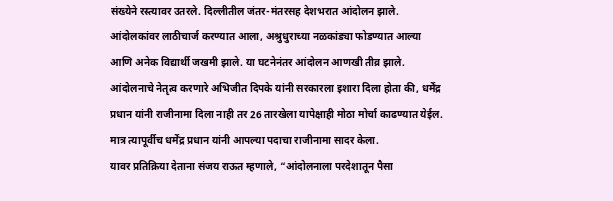संख्येने रस्त्यावर उतरले. दिल्लीतील जंतर-मंतरसह देशभरात आंदोलन झाले. आंदोलकांवर लाठीचार्ज करण्यात आला, अश्रुधुराच्या नळकांड्या फोडण्यात आल्या आणि अनेक विद्यार्थी जखमी झाले. या घटनेनंतर आंदोलन आणखी तीव्र झाले. आंदोलनाचे नेतृत्व करणारे अभिजीत दिपके यांनी सरकारला इशारा दिला होता की, धर्मेंद्र प्रधान यांनी राजीनामा दिला नाही तर 26 तारखेला यापेक्षाही मोठा मोर्चा काढण्यात येईल. मात्र त्यापूर्वीच धर्मेंद्र प्रधान यांनी आपल्या पदाचा राजीनामा सादर केला.
यावर प्रतिक्रिया देताना संजय राऊत म्हणाले, “आंदोलनाला परदेशातून पैसा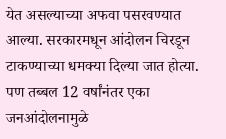येत असल्याच्या अफवा पसरवण्यात आल्या. सरकारमधून आंदोलन चिरडून टाकण्याच्या धमक्या दिल्या जात होत्या. पण तब्बल 12 वर्षांनंतर एका जनआंदोलनामुळे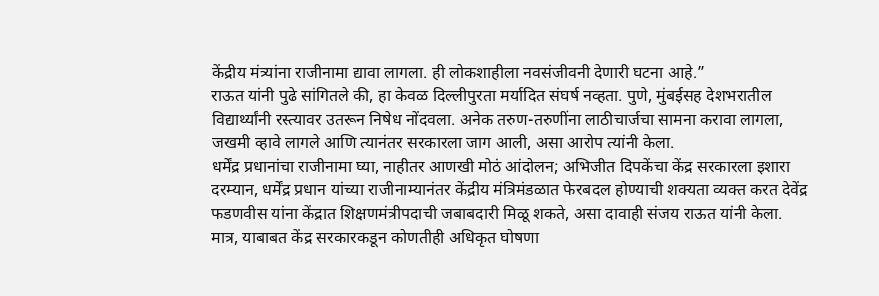केंद्रीय मंत्र्यांना राजीनामा द्यावा लागला. ही लोकशाहीला नवसंजीवनी देणारी घटना आहे.”
राऊत यांनी पुढे सांगितले की, हा केवळ दिल्लीपुरता मर्यादित संघर्ष नव्हता. पुणे, मुंबईसह देशभरातील विद्यार्थ्यांनी रस्त्यावर उतरून निषेध नोंदवला. अनेक तरुण-तरुणींना लाठीचार्जचा सामना करावा लागला, जखमी व्हावे लागले आणि त्यानंतर सरकारला जाग आली, असा आरोप त्यांनी केला.
धर्मेंद्र प्रधानांचा राजीनामा घ्या, नाहीतर आणखी मोठं आंदोलन; अभिजीत दिपकेंचा केंद्र सरकारला इशारा
दरम्यान, धर्मेंद्र प्रधान यांच्या राजीनाम्यानंतर केंद्रीय मंत्रिमंडळात फेरबदल होण्याची शक्यता व्यक्त करत देवेंद्र फडणवीस यांना केंद्रात शिक्षणमंत्रीपदाची जबाबदारी मिळू शकते, असा दावाही संजय राऊत यांनी केला. मात्र, याबाबत केंद्र सरकारकडून कोणतीही अधिकृत घोषणा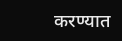करण्यात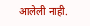आलेली नाही.